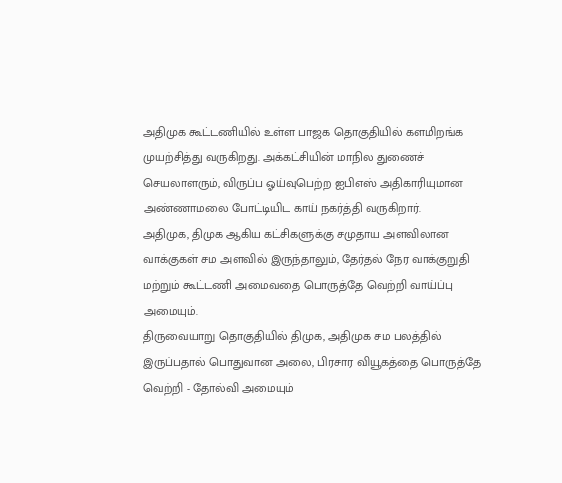அதிமுக கூட்டணியில் உள்ள பாஜக தொகுதியில் களமிறங்க முயற்சித்து வருகிறது. அக்கட்சியின் மாநில துணைச் செயலாளரும், விருப்ப ஓய்வுபெற்ற ஐபிஎஸ் அதிகாரியுமான அண்ணாமலை போட்டியிட காய் நகர்த்தி வருகிறார்.
அதிமுக, திமுக ஆகிய கட்சிகளுக்கு சமுதாய அளவிலான வாக்குகள் சம அளவில் இருந்தாலும், தேர்தல் நேர வாக்குறுதி மற்றும் கூட்டணி அமைவதை பொருத்தே வெற்றி வாய்ப்பு அமையும்.
திருவையாறு தொகுதியில் திமுக, அதிமுக சம பலத்தில் இருப்பதால் பொதுவான அலை, பிரசார வியூகத்தை பொருத்தே வெற்றி - தோல்வி அமையும்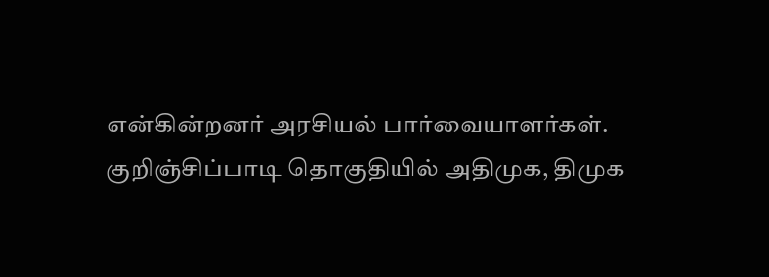என்கின்றனர் அரசியல் பார்வையாளர்கள்.
குறிஞ்சிப்பாடி தொகுதியில் அதிமுக, திமுக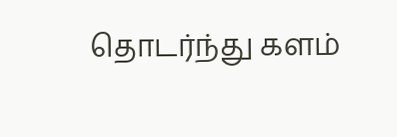தொடர்ந்து களம்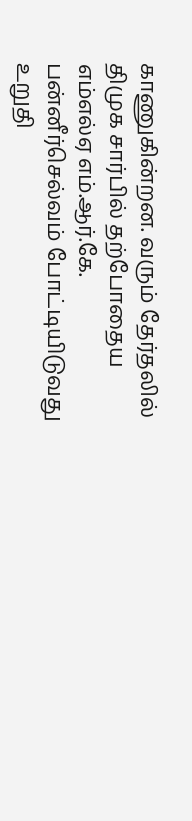காணுகின்றன. வரும் தேர்தலில் திமுக சார்பில் தற்போதைய எம்எல்ஏ எம்.ஆர்.கே. பன்னீர்செல்வம் போட்டியிடுவது உறுதி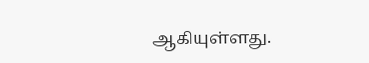ஆகியுள்ளது.